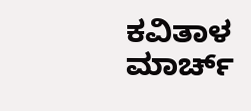ಕವಿತಾಳ ಮಾರ್ಚ್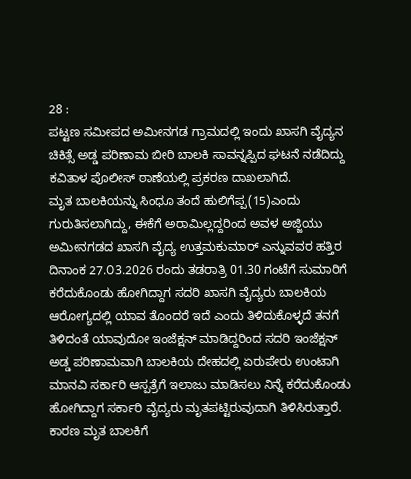28 :
ಪಟ್ಟಣ ಸಮೀಪದ ಅಮೀನಗಡ ಗ್ರಾಮದಲ್ಲಿ ಇಂದು ಖಾಸಗಿ ವೈದ್ಯನ ಚಿಕಿತ್ಸೆ ಅಡ್ಡ ಪರಿಣಾಮ ಬೀರಿ ಬಾಲಕಿ ಸಾವನ್ನಪ್ಪಿದ ಘಟನೆ ನಡೆದಿದ್ದು ಕವಿತಾಳ ಪೊಲೀಸ್ ಠಾಣೆಯಲ್ಲಿ ಪ್ರಕರಣ ದಾಖಲಾಗಿದೆ.
ಮೃತ ಬಾಲಕಿಯನ್ನು ಸಿಂಧೂ ತಂದೆ ಹುಲಿಗೆಪ್ಪ(15)ಎಂದು ಗುರುತಿಸಲಾಗಿದ್ದು, ಈಕೆಗೆ ಅರಾಮಿಲ್ಲದ್ದರಿಂದ ಅವಳ ಅಜ್ಜಿಯು ಅಮೀನಗಡದ ಖಾಸಗಿ ವೈದ್ಯ ಉತ್ತಮಕುಮಾರ್ ಎನ್ನುವವರ ಹತ್ತಿರ ದಿನಾಂಕ 27.೦3.2026 ರಂದು ತಡರಾತ್ರಿ 01.30 ಗಂಟೆಗೆ ಸುಮಾರಿಗೆ ಕರೆದುಕೊಂಡು ಹೋಗಿದ್ದಾಗ ಸದರಿ ಖಾಸಗಿ ವೈದ್ಯರು ಬಾಲಕಿಯ ಆರೋಗ್ಯದಲ್ಲಿ ಯಾವ ತೊಂದರೆ ಇದೆ ಎಂದು ತಿಳಿದುಕೊಳ್ಳದೆ ತನಗೆ ತಿಳಿದಂತೆ ಯಾವುದೋ ಇಂಜೆಕ್ಷನ್ ಮಾಡಿದ್ದರಿಂದ ಸದರಿ ಇಂಜೆಕ್ಷನ್ ಅಡ್ಡ ಪರಿಣಾಮವಾಗಿ ಬಾಲಕಿಯ ದೇಹದಲ್ಲಿ ಏರುಪೇರು ಉಂಟಾಗಿ ಮಾನವಿ ಸರ್ಕಾರಿ ಆಸ್ಪತ್ರೆಗೆ ಇಲಾಜು ಮಾಡಿಸಲು ನಿನ್ನೆ ಕರೆದುಕೊಂಡು ಹೋಗಿದ್ದಾಗ ಸರ್ಕಾರಿ ವೈದ್ಯರು ಮೃತಪಟ್ಟಿರುವುದಾಗಿ ತಿಳಿಸಿರುತ್ತಾರೆ.
ಕಾರಣ ಮೃತ ಬಾಲಕಿಗೆ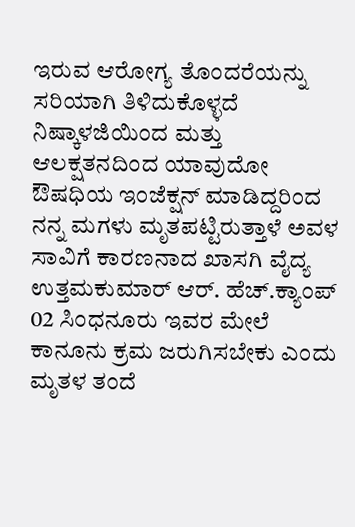ಇರುವ ಆರೋಗ್ಯ ತೊಂದರೆಯನ್ನು ಸರಿಯಾಗಿ ತಿಳಿದುಕೊಳ್ಳದೆ ನಿಷ್ಕಾಳಜಿಯಿಂದ ಮತ್ತು ಆಲಕ್ಷತನದಿಂದ ಯಾವುದೋ ಔಷಧಿಯ ಇಂಜೆಕ್ಷನ್ ಮಾಡಿದ್ದರಿಂದ ನನ್ನ ಮಗಳು ಮೃತಪಟ್ಟಿರುತ್ತಾಳೆ ಅವಳ ಸಾವಿಗೆ ಕಾರಣನಾದ ಖಾಸಗಿ ವೈದ್ಯ ಉತ್ತಮಕುಮಾರ್ ಆರ್. ಹೆಚ್.ಕ್ಯಾಂಪ್ 02 ಸಿಂಧನೂರು ಇವರ ಮೇಲೆ ಕಾನೂನು ಕ್ರಮ ಜರುಗಿಸಬೇಕು ಎಂದು ಮೃತಳ ತಂದೆ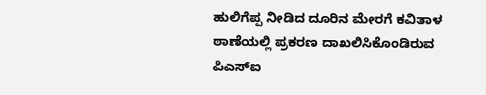ಹುಲಿಗೆಪ್ಪ ನೀಡಿದ ದೂರಿನ ಮೇರಗೆ ಕವಿತಾಳ ಠಾಣೆಯಲ್ಲಿ ಪ್ರಕರಣ ದಾಖಲಿಸಿಕೊಂಡಿರುವ ಪಿಎಸ್ಐ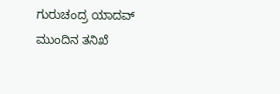ಗುರುಚಂದ್ರ ಯಾದವ್ ಮುಂದಿನ ತನಿಖೆ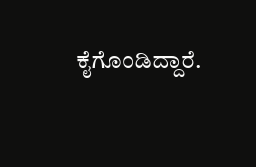ಕೈಗೊಂಡಿದ್ದಾರೆ.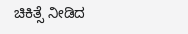ಚಿಕಿತ್ಸೆ ನೀಡಿದ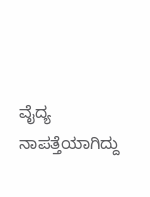ವೈದ್ಯ ನಾಪತ್ತೆಯಾಗಿದ್ದು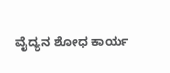ವೈದ್ಯನ ಶೋಧ ಕಾರ್ಯ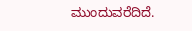ಮುಂದುವರೆದಿದೆ.